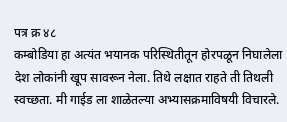पत्र क्र ४८
कम्बोडिया हा अत्यंत भयानक परिस्थितीतून होरपळून निघालेला देश लोकांनी खूप सावरून नेला. तिथे लक्षात राहते ती तिथली स्वच्छता. मी गाईड ला शाळेतल्या अभ्यासक्रमाविषयी विचारले.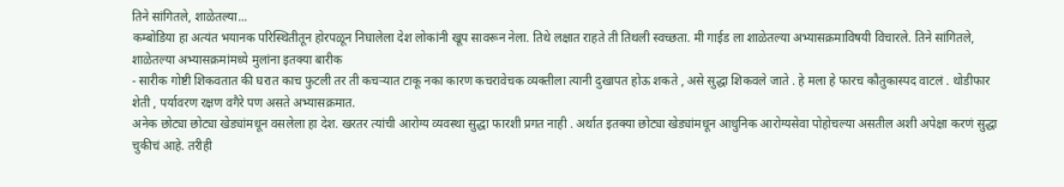तिने सांगितले, शाळेतल्या...
कम्बोडिया हा अत्यंत भयानक परिस्थितीतून होरपळून निघालेला देश लोकांनी खूप सावरून नेला. तिथे लक्षात राहते ती तिथली स्वच्छता. मी गाईड ला शाळेतल्या अभ्यासक्रमाविषयी विचारले. तिने सांगितले, शाळेतल्या अभ्यासक्रमांमध्ये मुलांना इतक्या बारीक
- सारीक गोष्टी शिकवतात की घरात काच फुटली तर ती कचऱ्यात टाकू नका कारण कचरावेचक व्यक्तीला त्यानी दुखापत होऊ शकते , असे सुद्धा शिकवले जाते . हे मला हे फारच कौतुकास्पद वाटलं . थोडीफार शेती , पर्यावरण रक्षण वगैरे पण असते अभ्यासक्रमात.
अनेक छोट्या छोट्या खेड्यांमधून वसलेला हा देश. खरतर त्यांची आरोग्य व्यवस्था सुद्धा फारशी प्रगत नाही . अर्थात इतक्या छोट्या खेड्यांमधून आधुनिक आरोग्यसेवा पोहोचल्या असतील अशी अपेक्षा करणं सुद्धा चुकीचं आहे. तरीही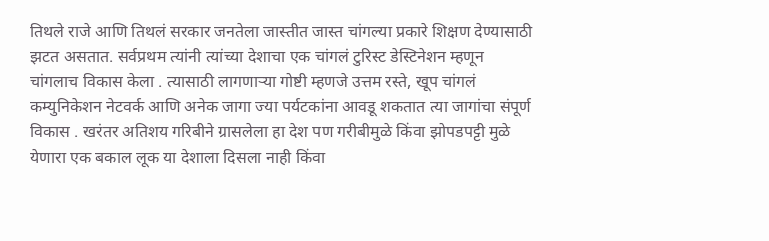तिथले राजे आणि तिथलं सरकार जनतेला जास्तीत जास्त चांगल्या प्रकारे शिक्षण देण्यासाठी झटत असतात. सर्वप्रथम त्यांनी त्यांच्या देशाचा एक चांगलं टुरिस्ट डेस्टिनेशन म्हणून चांगलाच विकास केला . त्यासाठी लागणाऱ्या गोष्टी म्हणजे उत्तम रस्ते, खूप चांगलं कम्युनिकेशन नेटवर्क आणि अनेक जागा ज्या पर्यटकांना आवडू शकतात त्या जागांचा संपूर्ण विकास . खरंतर अतिशय गरिबीने ग्रासलेला हा देश पण गरीबीमुळे किंवा झोपडपट्टी मुळे येणारा एक बकाल लूक या देशाला दिसला नाही किंवा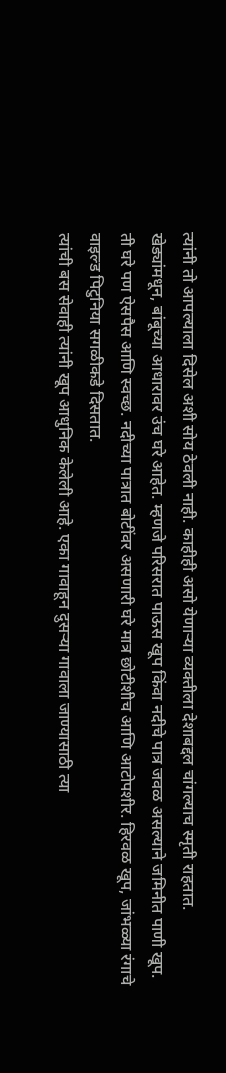त्यांनी तो आपल्याला दिसेल अशी सोय ठेवली नाही. काहीही असो येणाऱ्या व्यक्तीला देशाबद्दल चांगल्याच स्मृती राहतात.
खेड्यांमधून, बांबूच्या आधारावर उंच घरे आहेत. म्हणजे परिसरात पाऊस खूप किंवा नदीचे पात्र जवळ असल्याने जमिनीत पाणी खूप. ती घरे पण ऐसपैस आणि स्वच्छ. नदीच्या पात्रात बोटींवर असणारी घरे मात्र छोटीशीच आणि आटोपशीर. हिरवळ खूप, जांभळ्या रंगाचे वाइल्ड पिटुनिया सगळीकडे दिसतात.
त्यांची बस सेवाही त्यांनी खूप आधुनिक केलेली आहे. एका गावाहून दुसऱ्या गावाला जाण्यासाठी त्या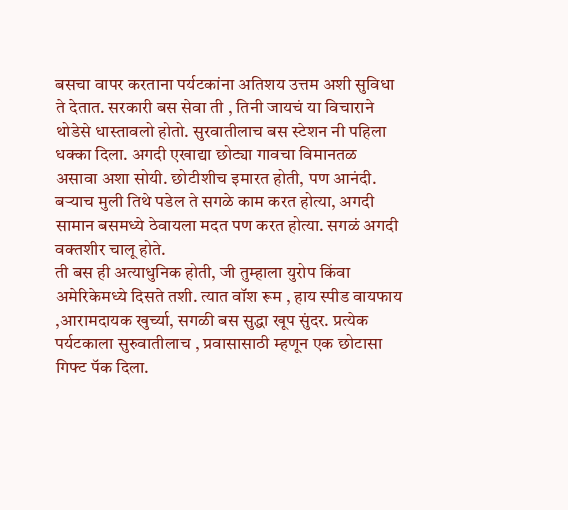बसचा वापर करताना पर्यटकांना अतिशय उत्तम अशी सुविधा ते देतात. सरकारी बस सेवा ती , तिनी जायचं या विचाराने थोडेसे धास्तावलो होतो. सुरवातीलाच बस स्टेशन नी पहिला धक्का दिला. अगदी एखाद्या छोट्या गावचा विमानतळ असावा अशा सोयी. छोटीशीच इमारत होती, पण आनंदी. बऱ्याच मुली तिथे पडेल ते सगळे काम करत होत्या, अगदी सामान बसमध्ये ठेवायला मदत पण करत होत्या. सगळं अगदी वक्तशीर चालू होते.
ती बस ही अत्याधुनिक होती, जी तुम्हाला युरोप किंवा अमेरिकेमध्ये दिसते तशी. त्यात वॉश रूम , हाय स्पीड वायफाय ,आरामदायक खुर्च्या, सगळी बस सुद्धा खूप सुंदर. प्रत्येक पर्यटकाला सुरुवातीलाच , प्रवासासाठी म्हणून एक छोटासा गिफ्ट पॅक दिला.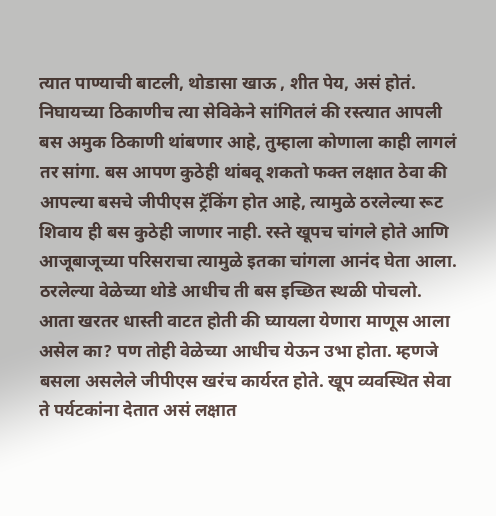त्यात पाण्याची बाटली, थोडासा खाऊ , शीत पेय, असं होतं. निघायच्या ठिकाणीच त्या सेविकेने सांगितलं की रस्त्यात आपली बस अमुक ठिकाणी थांबणार आहे, तुम्हाला कोणाला काही लागलं तर सांगा. बस आपण कुठेही थांबवू शकतो फक्त लक्षात ठेवा की आपल्या बसचे जीपीएस ट्रॅकिंग होत आहे, त्यामुळे ठरलेल्या रूट शिवाय ही बस कुठेही जाणार नाही. रस्ते खूपच चांगले होते आणि आजूबाजूच्या परिसराचा त्यामुळे इतका चांगला आनंद घेता आला. ठरलेल्या वेळेच्या थोडे आधीच ती बस इच्छित स्थळी पोचलो. आता खरतर धास्ती वाटत होती की घ्यायला येणारा माणूस आला असेल का? पण तोही वेळेच्या आधीच येऊन उभा होता. म्हणजे बसला असलेले जीपीएस खरंच कार्यरत होते. खूप व्यवस्थित सेवा ते पर्यटकांना देतात असं लक्षात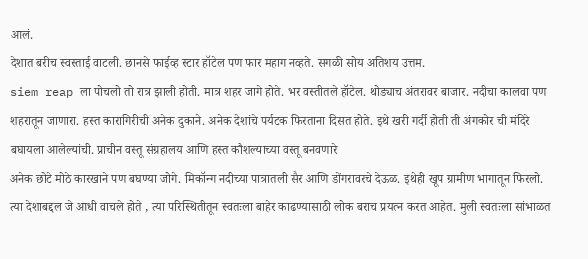आलं.
देशात बरीच स्वस्ताई वाटली. छानसे फाईव्ह स्टार हॉटेल पण फार महाग नव्हते. सगळी सोय अतिशय उत्तम.
siem reap ला पोचलो तो रात्र झाली होती. मात्र शहर जागे होते. भर वस्तीतले हॉटेल. थोड्याच अंतरावर बाजार. नदीचा कालवा पण शहरातून जाणारा. हस्त कारागिरीची अनेक दुकाने. अनेक देशांचे पर्यटक फिरताना दिसत होते. इथे खरी गर्दी होती ती अंगकोर ची मंदिरे बघायला आलेल्यांची. प्राचीन वस्तू संग्रहालय आणि हस्त कौशल्याच्या वस्तू बनवणारे
अनेक छोटे मोठे कारखाने पण बघण्या जोगे. मिकॉन्ग नदीच्या पात्रातली सैर आणि डोंगरावरचे देऊळ. इथेही खूप ग्रामीण भागातून फिरलो. त्या देशाबद्दल जे आधी वाचले होते , त्या परिस्थितीतून स्वतःला बाहेर काढण्यासाठी लोक बराच प्रयत्न करत आहेत. मुली स्वतःला सांभाळत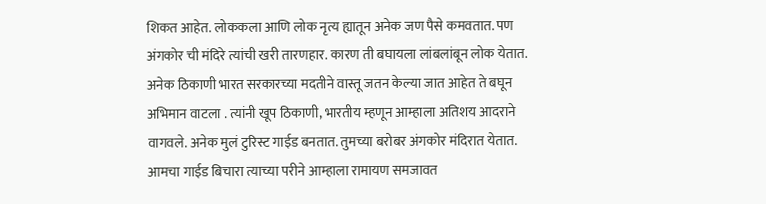शिकत आहेत. लोककला आणि लोक नृत्य ह्यातून अनेक जण पैसे कमवतात. पण अंगकोर ची मंदिरे त्यांची खरी तारणहार. कारण ती बघायला लांबलांबून लोक येतात. अनेक ठिकाणी भारत सरकारच्या मदतीने वास्तू जतन केल्या जात आहेत ते बघून अभिमान वाटला . त्यांनी खूप ठिकाणी, भारतीय म्हणून आम्हाला अतिशय आदराने वागवले. अनेक मुलं टुरिस्ट गाईड बनतात. तुमच्या बरोबर अंगकोर मंदिरात येतात. आमचा गाईड बिचारा त्याच्या परीने आम्हाला रामायण समजावत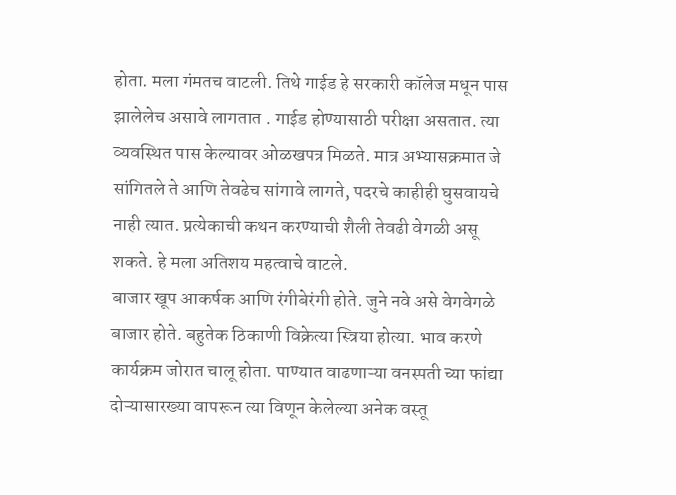होता. मला गंमतच वाटली. तिथे गाईड हे सरकारी कॉलेज मधून पास झालेलेच असावे लागतात . गाईड होण्यासाठी परीक्षा असतात. त्या व्यवस्थित पास केल्यावर ओळखपत्र मिळते. मात्र अभ्यासक्रमात जे सांगितले ते आणि तेवढेच सांगावे लागते, पदरचे काहीही घुसवायचे नाही त्यात. प्रत्येकाची कथन करण्याची शैली तेवढी वेगळी असू शकते. हे मला अतिशय महत्वाचे वाटले.
बाजार खूप आकर्षक आणि रंगीबेरंगी होते. जुने नवे असे वेगवेगळे बाजार होते. बहुतेक ठिकाणी विक्रेत्या स्त्रिया होत्या. भाव करणे कार्यक्रम जोरात चालू होता. पाण्यात वाढणाऱ्या वनस्पती च्या फांद्या दोऱ्यासारख्या वापरून त्या विणून केलेल्या अनेक वस्तू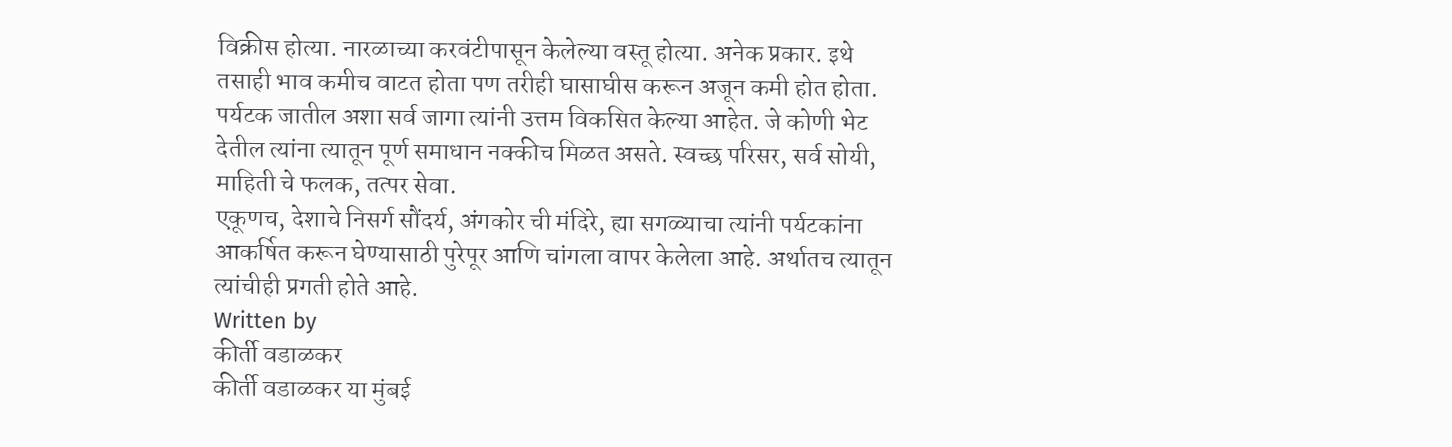विक्रीस होत्या. नारळाच्या करवंटीपासून केलेल्या वस्तू होत्या. अनेक प्रकार. इथे तसाही भाव कमीच वाटत होता पण तरीही घासाघीस करून अजून कमी होत होता.
पर्यटक जातील अशा सर्व जागा त्यांनी उत्तम विकसित केल्या आहेत. जे कोणी भेट देतील त्यांना त्यातून पूर्ण समाधान नक्कीच मिळत असते. स्वच्छ परिसर, सर्व सोयी, माहिती चे फलक, तत्पर सेवा.
एकूणच, देशाचे निसर्ग सौंदर्य, अंगकोर ची मंदिरे, ह्या सगळ्याचा त्यांनी पर्यटकांना आकर्षित करून घेण्यासाठी पुरेपूर आणि चांगला वापर केलेला आहे. अर्थातच त्यातून त्यांचीही प्रगती होते आहे.
Written by
कीर्ती वडाळकर
कीर्ती वडाळकर या मुंबई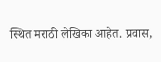स्थित मराठी लेखिका आहेत. प्रवास,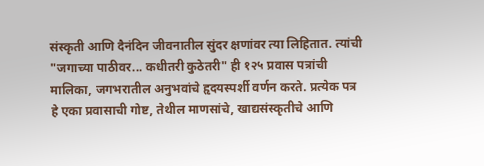संस्कृती आणि दैनंदिन जीवनातील सुंदर क्षणांवर त्या लिहितात. त्यांची "जगाच्या पाठीवर... कधीतरी कुठेतरी" ही १२५ प्रवास पत्रांची मालिका, जगभरातील अनुभवांचे हृदयस्पर्शी वर्णन करते. प्रत्येक पत्र हे एका प्रवासाची गोष्ट, तेथील माणसांचे, खाद्यसंस्कृतीचे आणि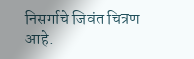निसर्गाचे जिवंत चित्रण आहे.